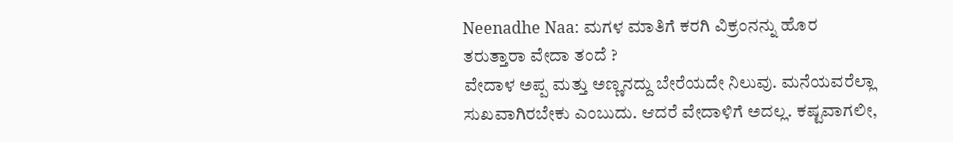Neenadhe Naa: ಮಗಳ ಮಾತಿಗೆ ಕರಗಿ ವಿಕ್ರಂನನ್ನು ಹೊರ ತರುತ್ತಾರಾ ವೇದಾ ತಂದೆ ?
ವೇದಾಳ ಅಪ್ಪ ಮತ್ತು ಅಣ್ಣನದ್ದು ಬೇರೆಯದೇ ನಿಲುವು. ಮನೆಯವರೆಲ್ಲಾ ಸುಖವಾಗಿರಬೇಕು ಎಂಬುದು. ಆದರೆ ವೇದಾಳಿಗೆ ಅದಲ್ಲ. ಕಷ್ಟವಾಗಲೀ,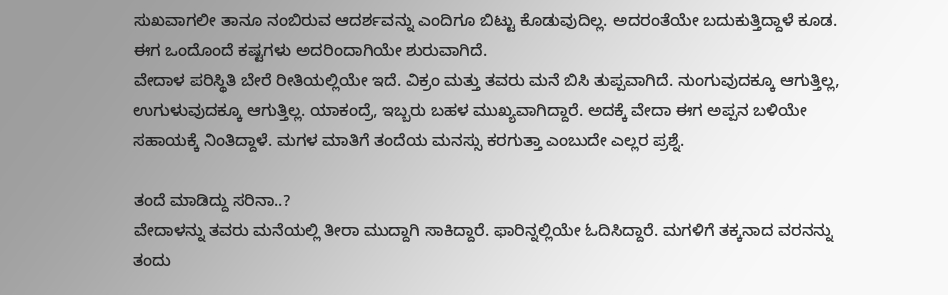ಸುಖವಾಗಲೀ ತಾನೂ ನಂಬಿರುವ ಆದರ್ಶವನ್ನು ಎಂದಿಗೂ ಬಿಟ್ಟು ಕೊಡುವುದಿಲ್ಲ. ಅದರಂತೆಯೇ ಬದುಕುತ್ತಿದ್ದಾಳೆ ಕೂಡ. ಈಗ ಒಂದೊಂದೆ ಕಷ್ಟಗಳು ಅದರಿಂದಾಗಿಯೇ ಶುರುವಾಗಿದೆ.
ವೇದಾಳ ಪರಿಸ್ಥಿತಿ ಬೇರೆ ರೀತಿಯಲ್ಲಿಯೇ ಇದೆ. ವಿಕ್ರಂ ಮತ್ತು ತವರು ಮನೆ ಬಿಸಿ ತುಪ್ಪವಾಗಿದೆ. ನುಂಗುವುದಕ್ಕೂ ಆಗುತ್ತಿಲ್ಲ, ಉಗುಳುವುದಕ್ಕೂ ಆಗುತ್ತಿಲ್ಲ. ಯಾಕಂದ್ರೆ, ಇಬ್ಬರು ಬಹಳ ಮುಖ್ಯವಾಗಿದ್ದಾರೆ. ಅದಕ್ಕೆ ವೇದಾ ಈಗ ಅಪ್ಪನ ಬಳಿಯೇ ಸಹಾಯಕ್ಕೆ ನಿಂತಿದ್ದಾಳೆ. ಮಗಳ ಮಾತಿಗೆ ತಂದೆಯ ಮನಸ್ಸು ಕರಗುತ್ತಾ ಎಂಬುದೇ ಎಲ್ಲರ ಪ್ರಶ್ನೆ.

ತಂದೆ ಮಾಡಿದ್ದು ಸರಿನಾ..?
ವೇದಾಳನ್ನು ತವರು ಮನೆಯಲ್ಲಿ ತೀರಾ ಮುದ್ದಾಗಿ ಸಾಕಿದ್ದಾರೆ. ಫಾರಿನ್ನಲ್ಲಿಯೇ ಓದಿಸಿದ್ದಾರೆ. ಮಗಳಿಗೆ ತಕ್ಕನಾದ ವರನನ್ನು ತಂದು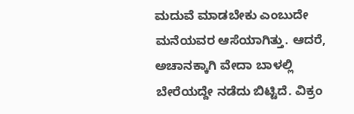ಮದುವೆ ಮಾಡಬೇಕು ಎಂಬುದೇ ಮನೆಯವರ ಆಸೆಯಾಗಿತ್ತು. ಆದರೆ, ಅಚಾನಕ್ಕಾಗಿ ವೇದಾ ಬಾಳಲ್ಲಿ ಬೇರೆಯದ್ದೇ ನಡೆದು ಬಿಟ್ಟಿದೆ. ವಿಕ್ರಂ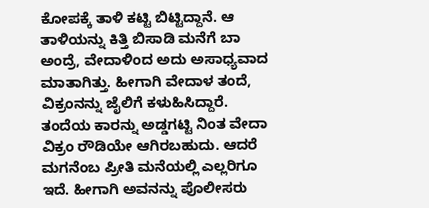ಕೋಪಕ್ಕೆ ತಾಳಿ ಕಟ್ಟಿ ಬಿಟ್ಟಿದ್ದಾನೆ. ಆ ತಾಳಿಯನ್ನು ಕಿತ್ತಿ ಬಿಸಾಡಿ ಮನೆಗೆ ಬಾ ಅಂದ್ರೆ, ವೇದಾಳಿಂದ ಅದು ಅಸಾಧ್ಯವಾದ ಮಾತಾಗಿತ್ತು. ಹೀಗಾಗಿ ವೇದಾಳ ತಂದೆ, ವಿಕ್ರಂನನ್ನು ಜೈಲಿಗೆ ಕಳುಹಿಸಿದ್ದಾರೆ.
ತಂದೆಯ ಕಾರನ್ನು ಅಡ್ಡಗಟ್ಟಿ ನಿಂತ ವೇದಾ
ವಿಕ್ರಂ ರೌಡಿಯೇ ಆಗಿರಬಹುದು. ಆದರೆ ಮಗನೆಂಬ ಪ್ರೀತಿ ಮನೆಯಲ್ಲಿ ಎಲ್ಲರಿಗೂ ಇದೆ. ಹೀಗಾಗಿ ಅವನನ್ನು ಪೊಲೀಸರು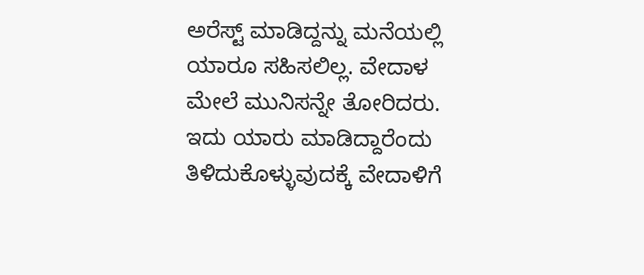ಅರೆಸ್ಟ್ ಮಾಡಿದ್ದನ್ನು ಮನೆಯಲ್ಲಿ ಯಾರೂ ಸಹಿಸಲಿಲ್ಲ. ವೇದಾಳ ಮೇಲೆ ಮುನಿಸನ್ನೇ ತೋರಿದರು. ಇದು ಯಾರು ಮಾಡಿದ್ದಾರೆಂದು ತಿಳಿದುಕೊಳ್ಳುವುದಕ್ಕೆ ವೇದಾಳಿಗೆ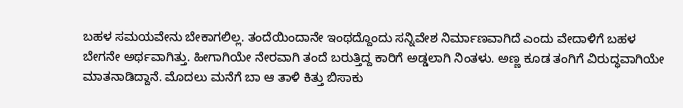ಬಹಳ ಸಮಯವೇನು ಬೇಕಾಗಲಿಲ್ಲ. ತಂದೆಯಿಂದಾನೇ ಇಂಥದ್ದೊಂದು ಸನ್ನಿವೇಶ ನಿರ್ಮಾಣವಾಗಿದೆ ಎಂದು ವೇದಾಳಿಗೆ ಬಹಳ ಬೇಗನೇ ಅರ್ಥವಾಗಿತ್ತು. ಹೀಗಾಗಿಯೇ ನೇರವಾಗಿ ತಂದೆ ಬರುತ್ತಿದ್ದ ಕಾರಿಗೆ ಅಡ್ಡಲಾಗಿ ನಿಂತಳು. ಅಣ್ಣ ಕೂಡ ತಂಗಿಗೆ ವಿರುದ್ಧವಾಗಿಯೇ ಮಾತನಾಡಿದ್ದಾನೆ. ಮೊದಲು ಮನೆಗೆ ಬಾ ಆ ತಾಳಿ ಕಿತ್ತು ಬಿಸಾಕು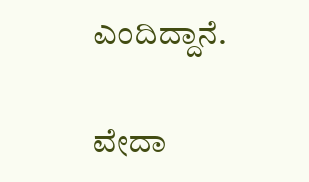ಎಂದಿದ್ದಾನೆ.

ವೇದಾ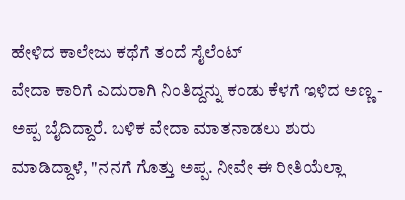ಹೇಳಿದ ಕಾಲೇಜು ಕಥೆಗೆ ತಂದೆ ಸೈಲೆಂಟ್
ವೇದಾ ಕಾರಿಗೆ ಎದುರಾಗಿ ನಿಂತಿದ್ದನ್ನು ಕಂಡು ಕೆಳಗೆ ಇಳಿದ ಅಣ್ಣ - ಅಪ್ಪ ಬೈದಿದ್ದಾರೆ. ಬಳಿಕ ವೇದಾ ಮಾತನಾಡಲು ಶುರು ಮಾಡಿದ್ದಾಳೆ, "ನನಗೆ ಗೊತ್ತು ಅಪ್ಪ. ನೀವೇ ಈ ರೀತಿಯೆಲ್ಲಾ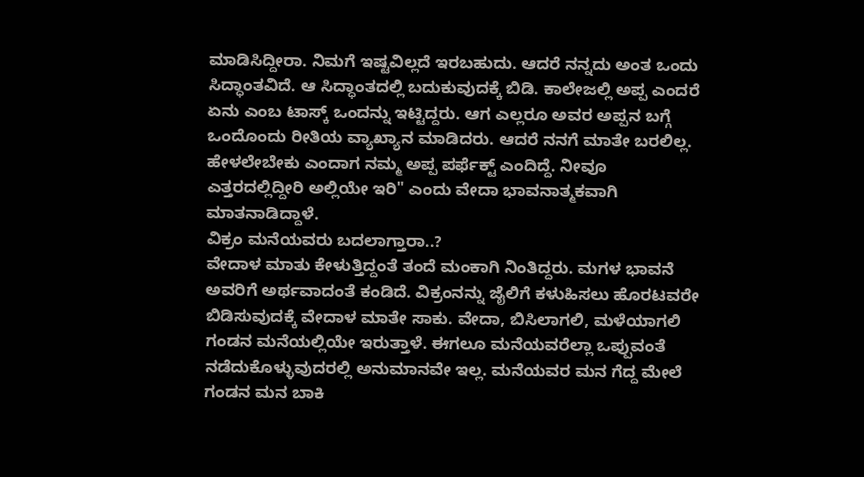ಮಾಡಿಸಿದ್ದೀರಾ. ನಿಮಗೆ ಇಷ್ಟವಿಲ್ಲದೆ ಇರಬಹುದು. ಆದರೆ ನನ್ನದು ಅಂತ ಒಂದು ಸಿದ್ಧಾಂತವಿದೆ. ಆ ಸಿದ್ಧಾಂತದಲ್ಲಿ ಬದುಕುವುದಕ್ಕೆ ಬಿಡಿ. ಕಾಲೇಜಲ್ಲಿ ಅಪ್ಪ ಎಂದರೆ ಏನು ಎಂಬ ಟಾಸ್ಕ್ ಒಂದನ್ನು ಇಟ್ಟಿದ್ದರು. ಆಗ ಎಲ್ಲರೂ ಅವರ ಅಪ್ಪನ ಬಗ್ಗೆ ಒಂದೊಂದು ರೀತಿಯ ವ್ಯಾಖ್ಯಾನ ಮಾಡಿದರು. ಆದರೆ ನನಗೆ ಮಾತೇ ಬರಲಿಲ್ಲ. ಹೇಳಲೇಬೇಕು ಎಂದಾಗ ನಮ್ಮ ಅಪ್ಪ ಪರ್ಫೆಕ್ಟ್ ಎಂದಿದ್ದೆ. ನೀವೂ ಎತ್ತರದಲ್ಲಿದ್ದೀರಿ ಅಲ್ಲಿಯೇ ಇರಿ" ಎಂದು ವೇದಾ ಭಾವನಾತ್ಮಕವಾಗಿ ಮಾತನಾಡಿದ್ದಾಳೆ.
ವಿಕ್ರಂ ಮನೆಯವರು ಬದಲಾಗ್ತಾರಾ..?
ವೇದಾಳ ಮಾತು ಕೇಳುತ್ತಿದ್ದಂತೆ ತಂದೆ ಮಂಕಾಗಿ ನಿಂತಿದ್ದರು. ಮಗಳ ಭಾವನೆ ಅವರಿಗೆ ಅರ್ಥವಾದಂತೆ ಕಂಡಿದೆ. ವಿಕ್ರಂನನ್ನು ಜೈಲಿಗೆ ಕಳುಹಿಸಲು ಹೊರಟವರೇ ಬಿಡಿಸುವುದಕ್ಕೆ ವೇದಾಳ ಮಾತೇ ಸಾಕು. ವೇದಾ, ಬಿಸಿಲಾಗಲಿ, ಮಳೆಯಾಗಲಿ ಗಂಡನ ಮನೆಯಲ್ಲಿಯೇ ಇರುತ್ತಾಳೆ. ಈಗಲೂ ಮನೆಯವರೆಲ್ಲಾ ಒಪ್ಪುವಂತೆ ನಡೆದುಕೊಳ್ಳುವುದರಲ್ಲಿ ಅನುಮಾನವೇ ಇಲ್ಲ. ಮನೆಯವರ ಮನ ಗೆದ್ದ ಮೇಲೆ ಗಂಡನ ಮನ ಬಾಕಿ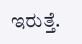ಇರುತ್ತೆ.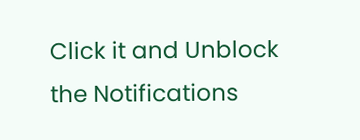Click it and Unblock the Notifications